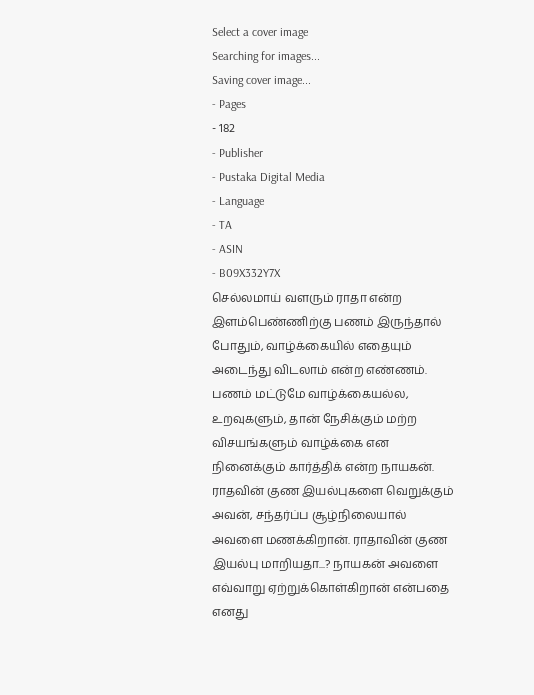Select a cover image
Searching for images...
Saving cover image...
- Pages
- 182
- Publisher
- Pustaka Digital Media
- Language
- TA
- ASIN
- B09X332Y7X
செல்லமாய் வளரும் ராதா என்ற இளம்பெண்ணிற்கு பணம் இருந்தால் போதும், வாழ்க்கையில் எதையும் அடைந்து விடலாம் என்ற எண்ணம். பணம் மட்டுமே வாழ்க்கையல்ல, உறவுகளும், தான் நேசிக்கும் மற்ற விசயங்களும் வாழ்க்கை என நினைக்கும் கார்த்திக் என்ற நாயகன். ராதவின் குண இயல்புகளை வெறுக்கும் அவன், சந்தர்ப்ப சூழ்நிலையால் அவளை மணக்கிறான். ராதாவின் குண இயல்பு மாறியதா...? நாயகன் அவளை எவ்வாறு ஏற்றுக்கொள்கிறான் என்பதை எனது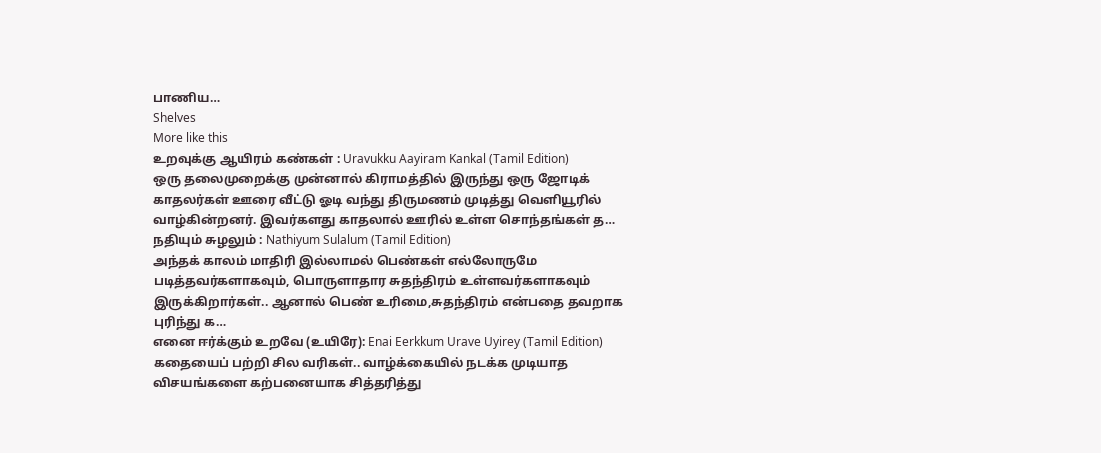பாணிய…
Shelves
More like this
உறவுக்கு ஆயிரம் கண்கள் : Uravukku Aayiram Kankal (Tamil Edition)
ஒரு தலைமுறைக்கு முன்னால் கிராமத்தில் இருந்து ஒரு ஜோடிக் காதலர்கள் ஊரை வீட்டு ஓடி வந்து திருமணம் முடித்து வெளியூரில் வாழ்கின்றனர். இவர்களது காதலால் ஊரில் உள்ள சொந்தங்கள் த…
நதியும் சுழலும் : Nathiyum Sulalum (Tamil Edition)
அந்தக் காலம் மாதிரி இல்லாமல் பெண்கள் எல்லோருமே படித்தவர்களாகவும், பொருளாதார சுதந்திரம் உள்ளவர்களாகவும் இருக்கிறார்கள்.. ஆனால் பெண் உரிமை,சுதந்திரம் என்பதை தவறாக புரிந்து க…
எனை ஈர்க்கும் உறவே (உயிரே): Enai Eerkkum Urave Uyirey (Tamil Edition)
கதையைப் பற்றி சில வரிகள்.. வாழ்க்கையில் நடக்க முடியாத விசயங்களை கற்பனையாக சித்தரித்து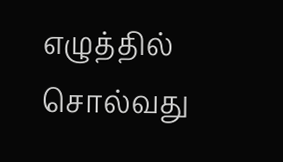எழுத்தில் சொல்வது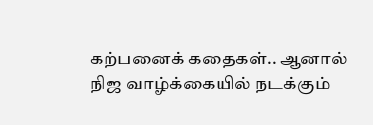கற்பனைக் கதைகள்.. ஆனால் நிஜ வாழ்க்கையில் நடக்கும்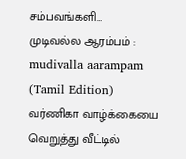சம்பவங்களி…
முடிவல்ல ஆரம்பம் : mudivalla aarampam (Tamil Edition)
வர்ணிகா வாழ்க்கையை வெறுத்து வீட்டில்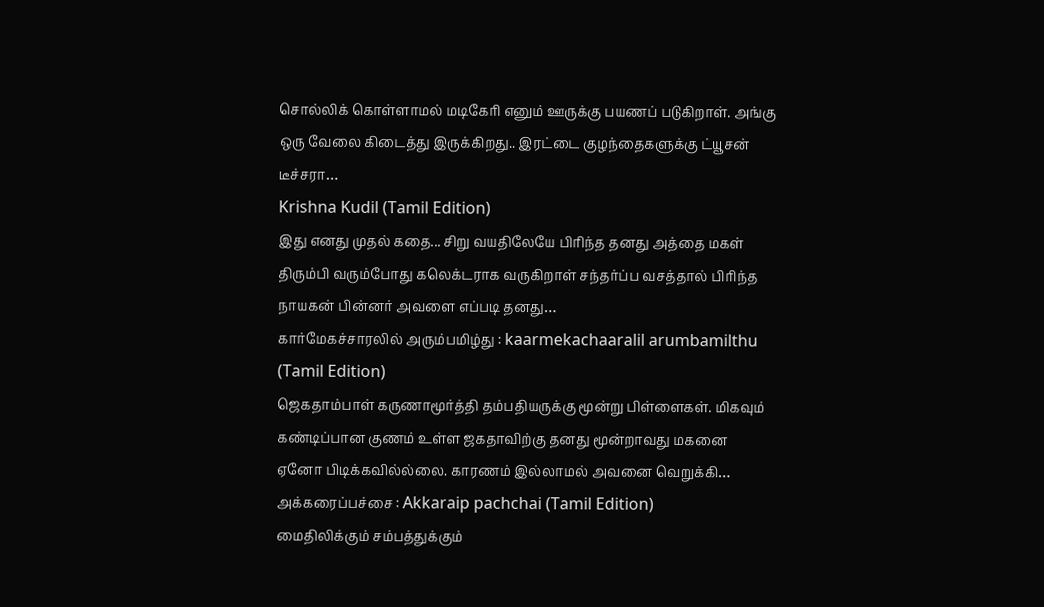சொல்லிக் கொள்ளாமல் மடிகேரி எனும் ஊருக்கு பயணப் படுகிறாள். அங்கு ஒரு வேலை கிடைத்து இருக்கிறது.. இரட்டை குழந்தைகளுக்கு ட்யூசன் டீச்சரா…
Krishna Kudil (Tamil Edition)
இது எனது முதல் கதை... சிறு வயதிலேயே பிரிந்த தனது அத்தை மகள் திரும்பி வரும்போது கலெக்டராக வருகிறாள் சந்தர்ப்ப வசத்தால் பிரிந்த நாயகன் பின்னர் அவளை எப்படி தனது…
கார்மேகச்சாரலில் அரும்பமிழ்து : kaarmekachaaralil arumbamilthu (Tamil Edition)
ஜெகதாம்பாள் கருணாமூர்த்தி தம்பதியருக்கு மூன்று பிள்ளைகள். மிகவும் கண்டிப்பான குணம் உள்ள ஜகதாவிற்கு தனது மூன்றாவது மகனை ஏனோ பிடிக்கவில்ல்லை. காரணம் இல்லாமல் அவனை வெறுக்கி…
அக்கரைப்பச்சை : Akkaraip pachchai (Tamil Edition)
மைதிலிக்கும் சம்பத்துக்கும்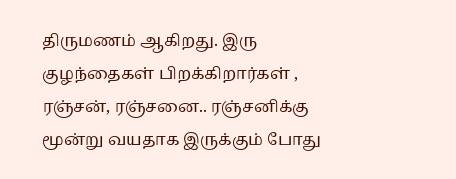திருமணம் ஆகிறது. இரு குழந்தைகள் பிறக்கிறார்கள் , ரஞ்சன், ரஞ்சனை.. ரஞ்சனிக்கு மூன்று வயதாக இருக்கும் போது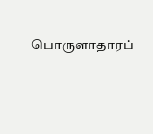பொருளாதாரப்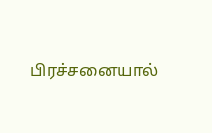பிரச்சனையால்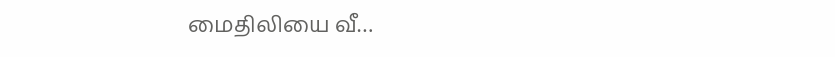மைதிலியை வீ…